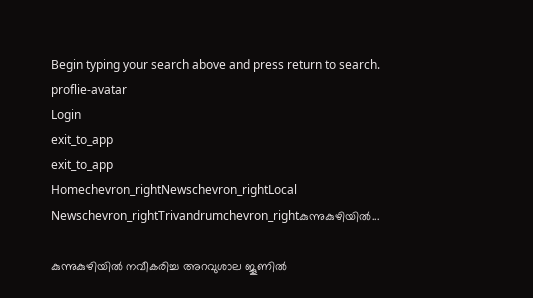Begin typing your search above and press return to search.
proflie-avatar
Login
exit_to_app
exit_to_app
Homechevron_rightNewschevron_rightLocal Newschevron_rightTrivandrumchevron_rightകുന്നുകുഴിയിൽ...

കുന്നുകുഴിയിൽ നവീകരിച്ച അറവുശാല ജൂണില്‍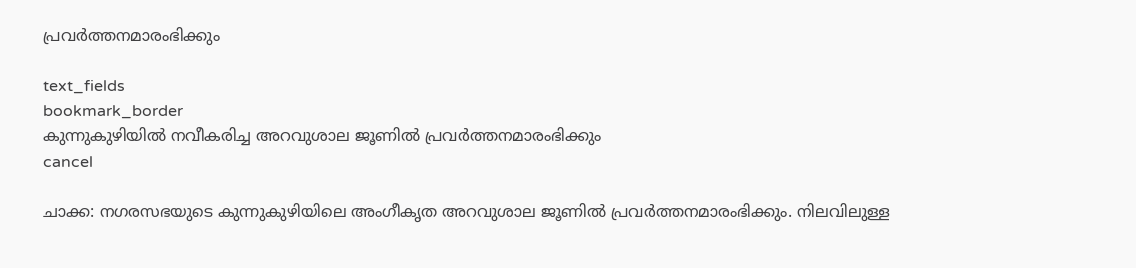പ്രവര്‍ത്തനമാരംഭിക്കും

text_fields
bookmark_border
കുന്നുകുഴിയിൽ നവീകരിച്ച അറവുശാല ജൂണില്‍ പ്രവര്‍ത്തനമാരംഭിക്കും
cancel

ചാക്ക: നഗരസഭയുടെ കുന്നുകുഴിയിലെ അംഗീകൃത അറവുശാല ജൂണില്‍ പ്രവര്‍ത്തനമാരംഭിക്കും. നിലവിലുള്ള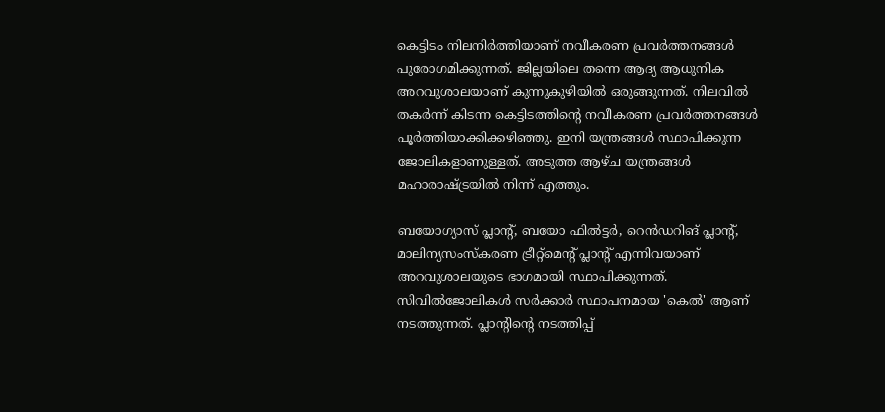കെട്ടിടം നിലനിർത്തിയാണ് നവീകരണ പ്രവര്‍ത്തനങ്ങള്‍ പുരോഗമിക്കുന്നത്. ജില്ലയിലെ തന്നെ ആദ്യ ആധുനിക അറവുശാലയാണ് കുന്നുകുഴിയില്‍ ഒരുങ്ങുന്നത്. നിലവില്‍ തകര്‍ന്ന് കിടന്ന കെട്ടിടത്തിന്‍റെ നവീകരണ പ്രവര്‍ത്തനങ്ങള്‍ പൂര്‍ത്തിയാക്കിക്കഴിഞ്ഞു. ഇനി യന്ത്രങ്ങള്‍ സ്ഥാപിക്കുന്ന ജോലികളാണുള്ളത്. അടുത്ത ആഴ്ച യന്ത്രങ്ങള്‍ മഹാരാഷ്ട്രയില്‍ നിന്ന് എത്തും.

ബയോഗ്യാസ് പ്ലാന്‍റ്, ബയോ ഫില്‍ട്ടര്‍, റെന്‍ഡറിങ് പ്ലാന്‍റ്, മാലിന്യസംസ്കരണ ട്രീറ്റ്മെന്‍റ് പ്ലാന്‍റ് എന്നിവയാണ് അറവുശാലയുടെ ഭാഗമായി സ്ഥാപിക്കുന്നത്. സിവില്‍ജോലികള്‍ സര്‍ക്കാര്‍ സ്ഥാപനമായ 'കെല്‍' ആണ് നടത്തുന്നത്. പ്ലാന്‍റിന്‍റെ നടത്തിപ്പ്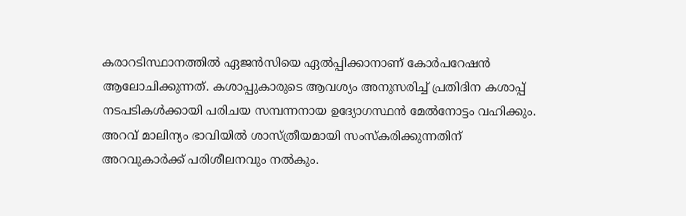കരാറടിസ്ഥാനത്തില്‍ ഏജന്‍സിയെ ഏല്‍പ്പിക്കാനാണ് കോര്‍പറേഷന്‍ ആലോചിക്കുന്നത്. കശാപ്പുകാരുടെ ആവശ്യം അനുസരിച്ച് പ്രതിദിന കശാപ്പ് നടപടികള്‍ക്കായി പരിചയ സമ്പന്നനായ ഉദ്യോഗസ്ഥന്‍ മേല്‍നോട്ടം വഹിക്കും. അറവ് മാലിന്യം ഭാവിയില്‍ ശാസ്ത്രീയമായി സംസ്കരിക്കുന്നതിന് അറവുകാര്‍ക്ക് പരിശീലനവും നല്‍കും.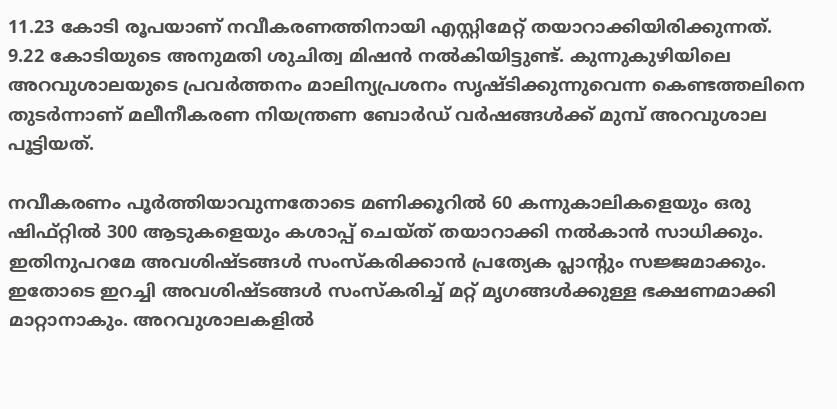11.23 കോടി രൂപയാണ് നവീകരണത്തിനായി എസ്റ്റിമേറ്റ് തയാറാക്കിയിരിക്കുന്നത്. 9.22 കോടിയുടെ അനുമതി ശുചിത്വ മിഷന്‍ നല്‍കിയിട്ടുണ്ട്. കുന്നുകുഴിയിലെ അറവുശാലയുടെ പ്രവര്‍ത്തനം മാലിന്യപ്രശനം സൃഷ്ടിക്കുന്നുവെന്ന കെണ്ടത്തലിനെ തുടര്‍ന്നാണ് മലീനീകരണ നിയന്ത്രണ ബോര്‍ഡ് വര്‍ഷങ്ങള്‍ക്ക് മുമ്പ് അറവുശാല പൂട്ടിയത്.

നവീകരണം പൂർത്തിയാവുന്നതോടെ മണിക്കൂറില്‍ 60 കന്നുകാലികളെയും ഒരു ഷിഫ്റ്റില്‍ 300 ആടുകളെയും കശാപ്പ് ചെയ്ത് തയാറാക്കി നല്‍കാന്‍ സാധിക്കും. ഇതിനുപറമേ അവശിഷ്ടങ്ങള്‍ സംസ്കരിക്കാന്‍ പ്രത്യേക പ്ലാന്‍റും സജ്ജമാക്കും. ഇതോടെ ഇറച്ചി അവശിഷ്ടങ്ങള്‍ സംസ്കരിച്ച് മറ്റ് മൃഗങ്ങള്‍ക്കുള്ള ഭക്ഷണമാക്കി മാറ്റാനാകും. അറവുശാലകളില്‍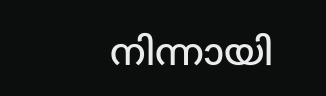നിന്നായി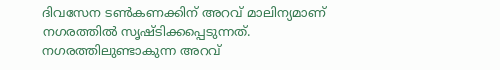ദിവസേന ടണ്‍കണക്കിന് അറവ് മാലിന്യമാണ് നഗരത്തില്‍ സൃഷ്ടിക്കപ്പെടുന്നത്. നഗരത്തിലുണ്ടാകുന്ന അറവ്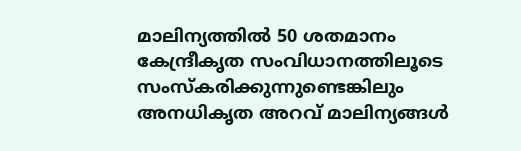മാലിന്യത്തില്‍ 50 ശതമാനം കേന്ദ്രീകൃത സംവിധാനത്തിലൂടെ സംസ്കരിക്കുന്നുണ്ടെങ്കിലും അനധികൃത അറവ് മാലിന്യങ്ങള്‍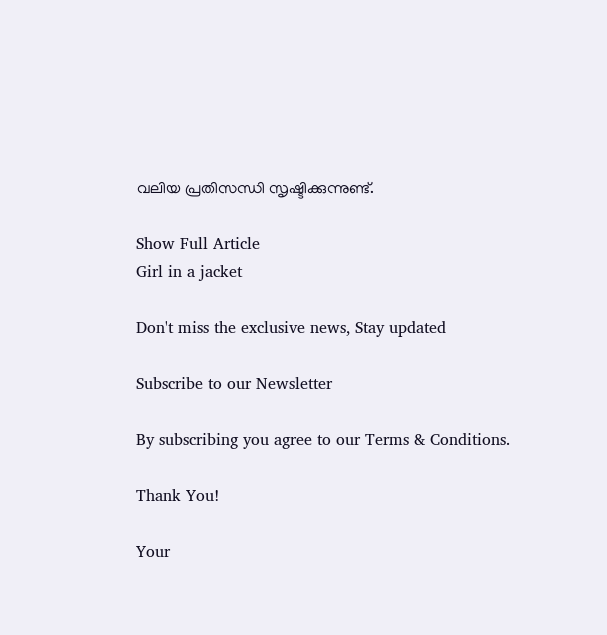വലിയ പ്രതിസന്ധി സൃഷ്ടിക്കുന്നുണ്ട്.

Show Full Article
Girl in a jacket

Don't miss the exclusive news, Stay updated

Subscribe to our Newsletter

By subscribing you agree to our Terms & Conditions.

Thank You!

Your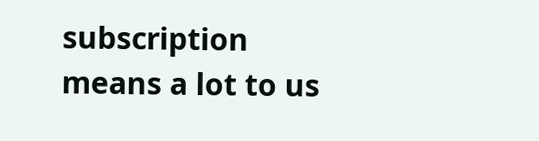subscription means a lot to us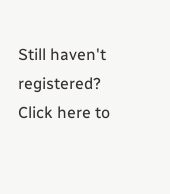Still haven't registered? Click here to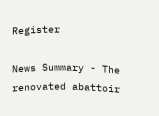Register

News Summary - The renovated abattoir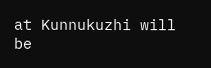at Kunnukuzhi will be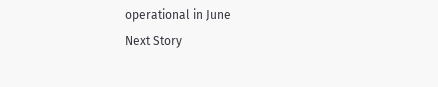operational in June
Next Story